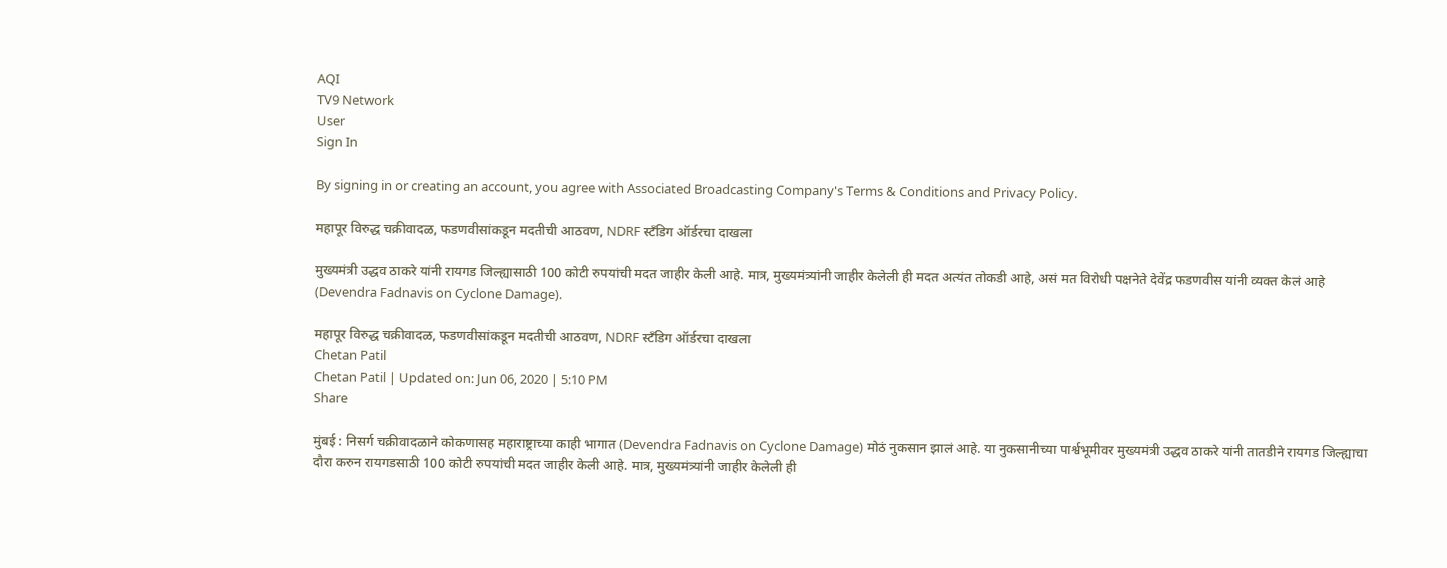AQI
TV9 Network
User
Sign In

By signing in or creating an account, you agree with Associated Broadcasting Company's Terms & Conditions and Privacy Policy.

महापूर विरुद्ध चक्रीवादळ, फडणवीसांकडून मदतीची आठवण, NDRF स्टँडिग ऑर्डरचा दाखला

मुख्यमंत्री उद्धव ठाकरे यांनी रायगड जिल्ह्यासाठी 100 कोटी रुपयांची मदत जाहीर केली आहे. मात्र, मुख्यमंत्र्यांनी जाहीर केलेली ही मदत अत्यंत तोकडी आहे, असं मत विरोधी पक्षनेते देवेंद्र फडणवीस यांनी व्यक्त केलं आहे (Devendra Fadnavis on Cyclone Damage).

महापूर विरुद्ध चक्रीवादळ, फडणवीसांकडून मदतीची आठवण, NDRF स्टँडिग ऑर्डरचा दाखला
Chetan Patil
Chetan Patil | Updated on: Jun 06, 2020 | 5:10 PM
Share

मुंबई : निसर्ग चक्रीवादळाने कोकणासह महाराष्ट्राच्या काही भागात (Devendra Fadnavis on Cyclone Damage) मोठं नुकसान झालं आहे. या नुकसानीच्या पार्श्वभूमीवर मुख्यमंत्री उद्धव ठाकरे यांनी तातडीने रायगड जिल्ह्याचा दौरा करुन रायगडसाठी 100 कोटी रुपयांची मदत जाहीर केली आहे. मात्र, मुख्यमंत्र्यांनी जाहीर केलेली ही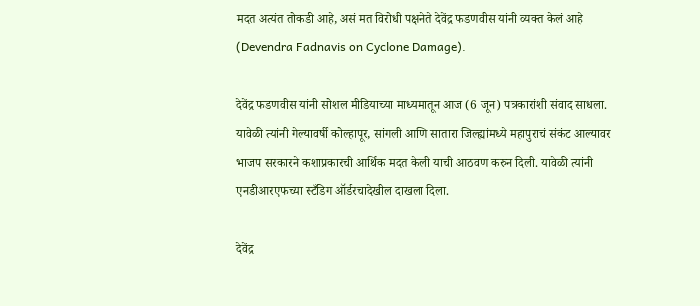मदत अत्यंत तोकडी आहे, असं मत विरोधी पक्षनेते देवेंद्र फडणवीस यांनी व्यक्त केलं आहे (Devendra Fadnavis on Cyclone Damage).

देवेंद्र फडणवीस यांनी सोशल मीडियाच्या माध्यमातून आज (6 जून) पत्रकारांशी संवाद साधला. यावेळी त्यांनी गेल्यावर्षी कोल्हापूर, सांगली आणि सातारा जिल्ह्यांमध्ये महापुराचं संकंट आल्यावर भाजप सरकारने कशाप्रकारची आर्थिक मदत केली याची आठवण करुन दिली. यावेळी त्यांनी एनडीआरएफच्या स्टँडिग ऑर्डरचादेखील दाखला दिला.

देवेंद्र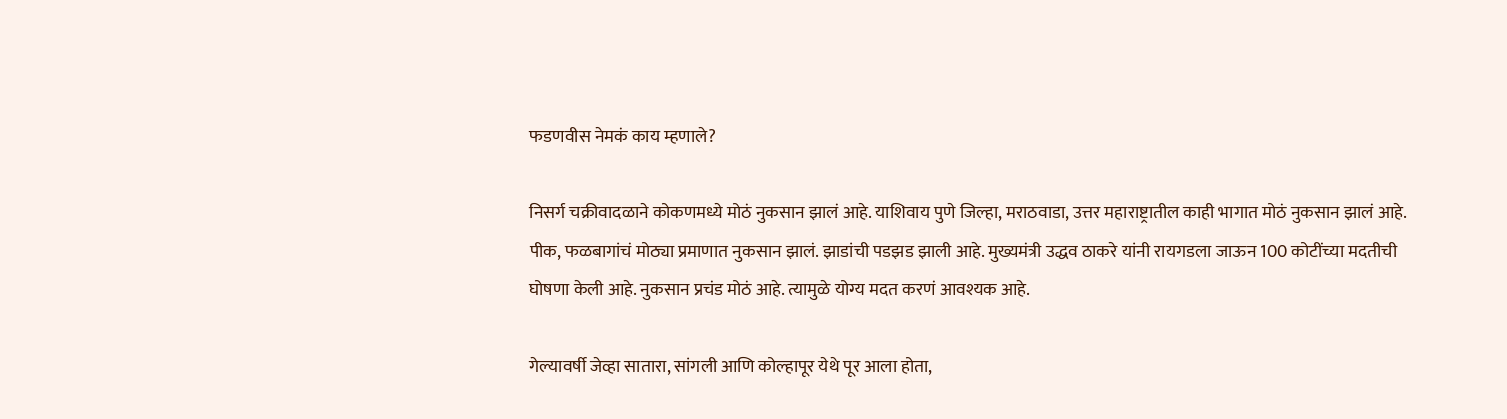फडणवीस नेमकं काय म्हणाले?

निसर्ग चक्रीवादळाने कोकणमध्ये मोठं नुकसान झालं आहे. याशिवाय पुणे जिल्हा, मराठवाडा, उत्तर महाराष्ट्रातील काही भागात मोठं नुकसान झालं आहे. पीक, फळबागांचं मोठ्या प्रमाणात नुकसान झालं. झाडांची पडझड झाली आहे. मुख्यमंत्री उद्धव ठाकरे यांनी रायगडला जाऊन 100 कोटींच्या मदतीची घोषणा केली आहे. नुकसान प्रचंड मोठं आहे. त्यामुळे योग्य मदत करणं आवश्यक आहे.

गेल्यावर्षी जेव्हा सातारा, सांगली आणि कोल्हापूर येथे पूर आला होता,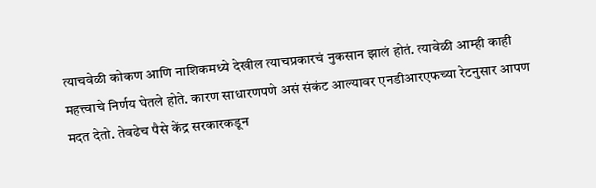त्याचवेळी कोकण आणि नाशिकमध्ये देखील त्याचप्रकारचं नुकसान झालं होतं. त्यावेळी आम्ही काही महत्त्वाचे निर्णय घेतले होते. कारण साधारणपणे असं संकंट आल्यावर एनडीआरएफच्या रेटनुसार आपण मदत देतो. तेवढेच पैसे केंद्र सरकारकडून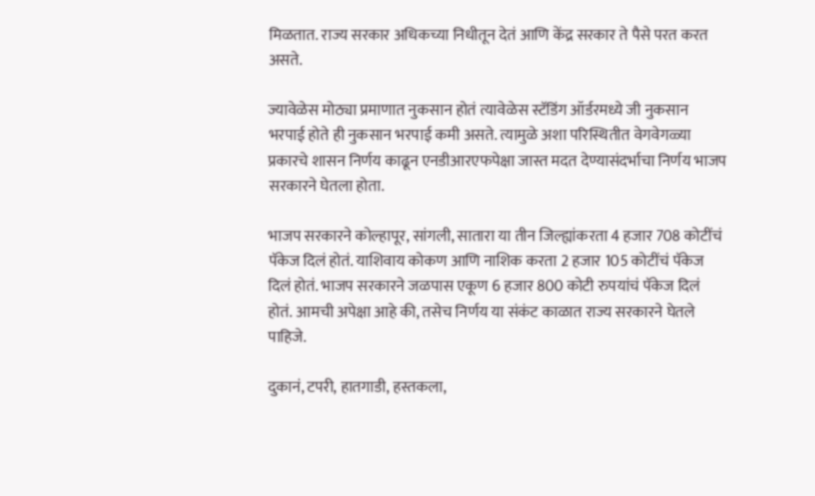मिळतात. राज्य सरकार अधिकच्या निधीतून देतं आणि केंद्र सरकार ते पैसे परत करत असते.

ज्यावेळेस मोठ्या प्रमाणात नुकसान होतं त्यावेळेस स्टॅडिंग ऑर्डरमध्ये जी नुकसान भरपाई होते ही नुकसान भरपाई कमी असते. त्यामुळे अशा परिस्थितीत वेगवेगळ्या प्रकारचे शासन निर्णय काढून एनडीआरएफपेक्षा जास्त मदत देण्यासंदर्भाचा निर्णय भाजप सरकारने घेतला होता.

भाजप सरकारने कोल्हापूर, सांगली, सातारा या तीन जिल्ह्यांकरता 4 हजार 708 कोटींचं पॅकेज दिलं होतं. याशिवाय कोकण आणि नाशिक करता 2 हजार 105 कोटींचं पॅकेज दिलं होतं. भाजप सरकारने जळपास एकूण 6 हजार 800 कोटी रुपयांचं पॅकेज दिलं होतं. आमची अपेक्षा आहे की, तसेच निर्णय या संकंट काळात राज्य सरकारने घेतले पाहिजे.

दुकानं, टपरी, हातगाडी, हस्तकला,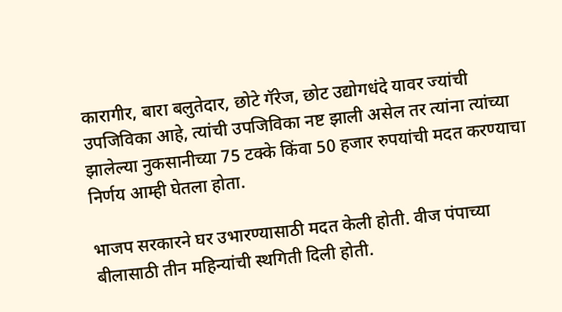कारागीर, बारा बलुतेदार, छोटे गॅरेज, छोट उद्योगधंदे यावर ज्यांची उपजिविका आहे, त्यांची उपजिविका नष्ट झाली असेल तर त्यांना त्यांच्या झालेल्या नुकसानीच्या 75 टक्के किंवा 50 हजार रुपयांची मदत करण्याचा निर्णय आम्ही घेतला होता.

भाजप सरकारने घर उभारण्यासाठी मदत केली होती. वीज पंपाच्या बीलासाठी तीन महिन्यांची स्थगिती दिली होती.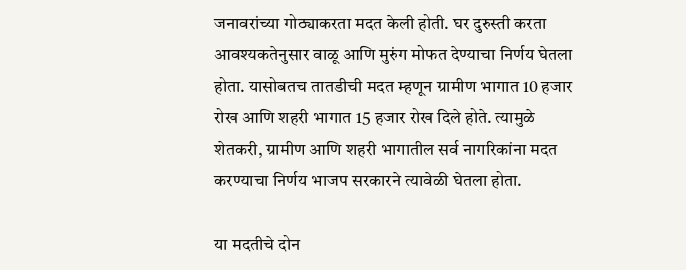जनावरांच्या गोठ्याकरता मदत केली होती. घर दुरुस्ती करता आवश्यकतेनुसार वाळू आणि मुरुंग मोफत देण्याचा निर्णय घेतला होता. यासोबतच तातडीची मदत म्हणून ग्रामीण भागात 10 हजार रोख आणि शहरी भागात 15 हजार रोख दिले होते. त्यामुळे शेतकरी, ग्रामीण आणि शहरी भागातील सर्व नागरिकांना मदत करण्याचा निर्णय भाजप सरकारने त्यावेळी घेतला होता.

या मदतीचे दोन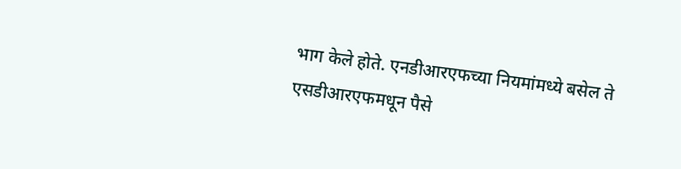भाग केले होते. एनडीआरएफच्या नियमांमध्ये बसेल ते एसडीआरएफमधून पैसे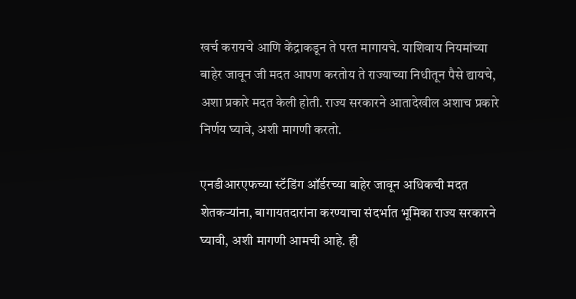खर्च करायचे आणि केंद्राकडून ते परत मागायचे. याशिवाय नियमांच्या बाहेर जावून जी मदत आपण करतोय ते राज्याच्या निधीतून पैसे द्यायचे, अशा प्रकारे मदत केली होती. राज्य सरकारने आतादेखील अशाच प्रकारे निर्णय घ्यावे, अशी मागणी करतो.

एनडीआरएफच्या स्टॅडिंग ऑर्डरच्या बाहेर जावून अधिकची मदत शेतकऱ्यांना, बागायतदारांना करण्याचा संदर्भात भूमिका राज्य सरकारने घ्यावी, अशी मागणी आमची आहे. ही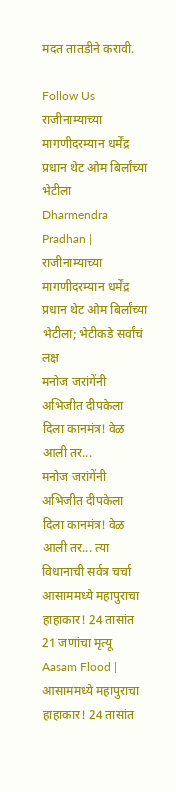मदत तातडीने करावी.

Follow Us
राजीनाम्याच्या मागणीदरम्यान धर्मेंद्र प्रधान थेट ओम बिर्लांच्या भेटीला
Dharmendra Pradhan | राजीनाम्याच्या मागणीदरम्यान धर्मेंद्र प्रधान थेट ओम बिर्लांच्या भेटीला; भेटीकडे सर्वांचं लक्ष
मनोज जरांगेंनी अभिजीत दीपकेला दिला कानमंत्र! वेळ आली तर...
मनोज जरांगेंनी अभिजीत दीपकेला दिला कानमंत्र! वेळ आली तर... त्या विधानाची सर्वत्र चर्चा
आसाममध्ये महापुराचा हाहाकार! 24 तासांत 21 जणांचा मृत्यू
Aasam Flood | आसाममध्ये महापुराचा हाहाकार! 24 तासांत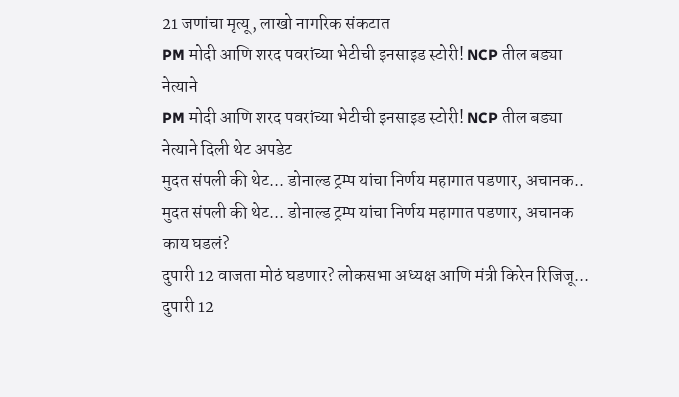21 जणांचा मृत्यू, लाखो नागरिक संकटात
PM मोदी आणि शरद पवरांच्या भेटीची इनसाइड स्टोरी! NCP तील बड्या नेत्याने
PM मोदी आणि शरद पवरांच्या भेटीची इनसाइड स्टोरी! NCP तील बड्या नेत्याने दिली थेट अपडेट
मुदत संपली की थेट... डोनाल्ड ट्रम्प यांचा निर्णय महागात पडणार, अचानक..
मुदत संपली की थेट... डोनाल्ड ट्रम्प यांचा निर्णय महागात पडणार, अचानक काय घडलं?
दुपारी 12 वाजता मोठं घडणार? लोकसभा अध्यक्ष आणि मंत्री किरेन रिजिजू...
दुपारी 12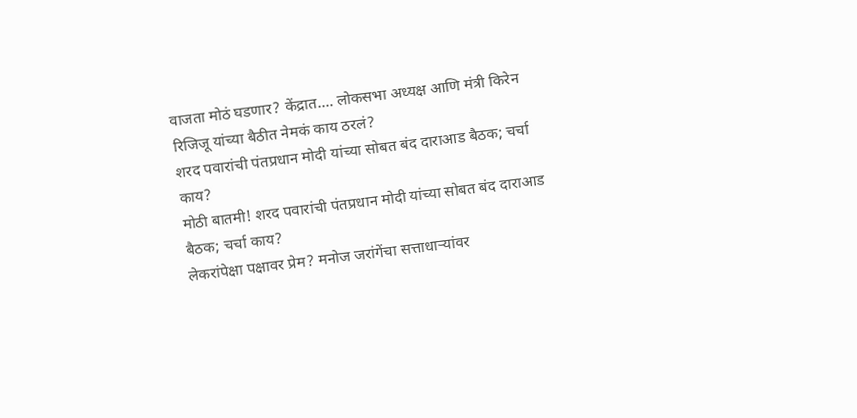वाजता मोठं घडणार? केंद्रात.... लोकसभा अध्यक्ष आणि मंत्री किरेन रिजिजू यांच्या बैठीत नेमकं काय ठरलं?
शरद पवारांची पंतप्रधान मोदी यांच्या सोबत बंद दाराआड बैठक; चर्चा काय?
मोठी बातमी! शरद पवारांची पंतप्रधान मोदी यांच्या सोबत बंद दाराआड बैठक; चर्चा काय?
लेकरांपेक्षा पक्षावर प्रेम? मनोज जरांगेंचा सत्ताधाऱ्यांवर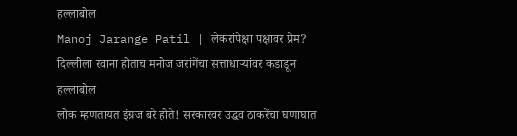हल्लाबोल
Manoj Jarange Patil | लेकरांपेक्षा पक्षावर प्रेम? दिल्लीला रवाना होताच मनोज जरांगेंचा सत्ताधाऱ्यांवर कडाडून हल्लाबोल
लोक म्हणतायत इंग्रज बरे होते! सरकारवर उद्धव ठाकरेंचा घणाघात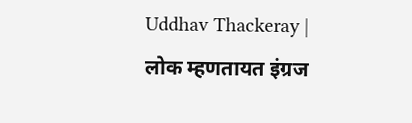Uddhav Thackeray | लोक म्हणतायत इंग्रज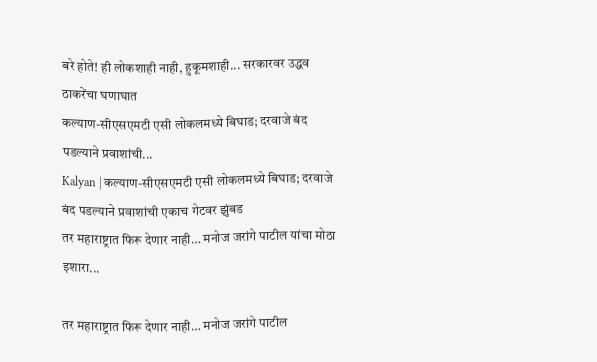बरे होते! ही लोकशाही नाही, हुकूमशाही... सरकारवर उद्धव ठाकरेंचा घणाघात
कल्याण-सीएसएमटी एसी लोकलमध्ये बिघाड; दरवाजे बंद पडल्याने प्रवाशांची...
Kalyan | कल्याण-सीएसएमटी एसी लोकलमध्ये बिघाड; दरवाजे बंद पडल्याने प्रवाशांची एकाच गेटवर झुंबड
तर महाराष्ट्रात फिरू देणार नाही… मनोज जरांगे पाटील यांचा मोठा इशारा...

तर महाराष्ट्रात फिरू देणार नाही… मनोज जरांगे पाटील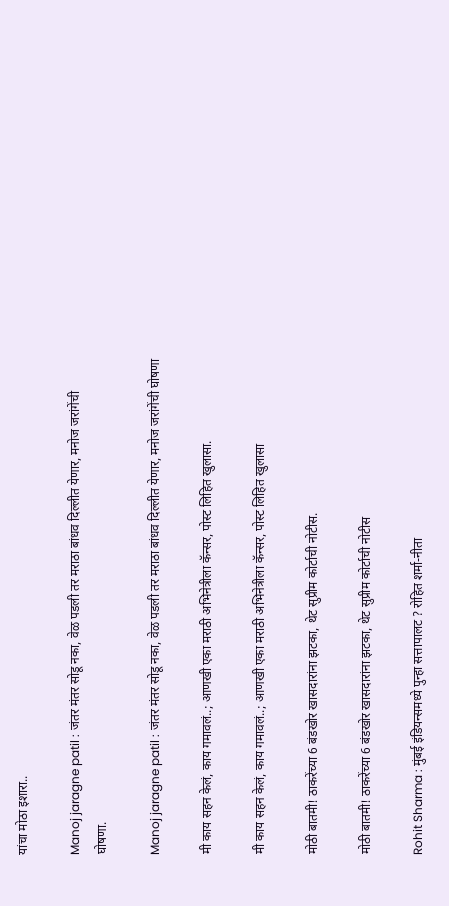यांचा मोठा इशारा..

Manoj jaragne patil : जंतर मंतर सोडू नका, वेळ पडली तर मराठा बांधव दिल्लीत येणार, मनोज जरांगेंची घोषणा.

Manoj jaragne patil : जंतर मंतर सोडू नका, वेळ पडली तर मराठा बांधव दिल्लीत येणार, मनोज जरांगेंची घोषणा

मी काय सहन केलं, काय गमावलं..; आणखी एका मराठी अभिनेत्रीला कॅन्सर, पोस्ट लिहित खुलासा.

मी काय सहन केलं, काय गमावलं..; आणखी एका मराठी अभिनेत्रीला कॅन्सर, पोस्ट लिहित खुलासा

मोठी बातमी! ठाकरेंच्या 6 बंडखोर खासदारांना झटका, थेट सुप्रीम कोर्टाची नोटीस.

मोठी बातमी! ठाकरेंच्या 6 बंडखोर खासदारांना झटका, थेट सुप्रीम कोर्टाची नोटीस

Rohit Sharma : मुंबई इंडियन्समध्ये पुन्हा सत्तापालट ? रोहित शर्मा-नीता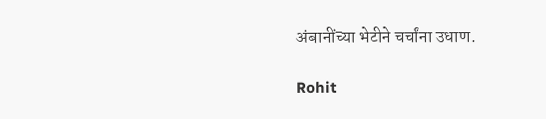अंबानींच्या भेटीने चर्चांना उधाण.

Rohit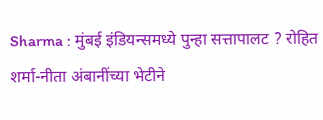Sharma : मुंबई इंडियन्समध्ये पुन्हा सत्तापालट ? रोहित शर्मा-नीता अंबानींच्या भेटीने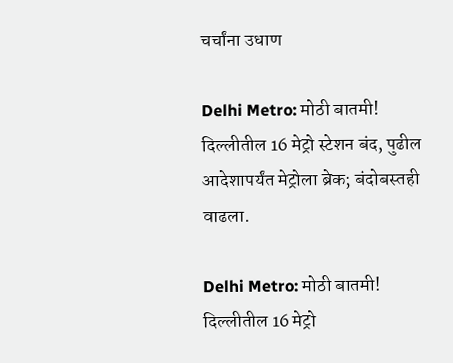चर्चांना उधाण

Delhi Metro: मोठी बातमी! दिल्लीतील 16 मेट्रो स्टेशन बंद, पुढील आदेशापर्यंत मेट्रोला ब्रेक; बंदोबस्तही वाढला.

Delhi Metro: मोठी बातमी! दिल्लीतील 16 मेट्रो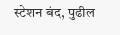स्टेशन बंद, पुढील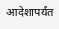आदेशापर्यंत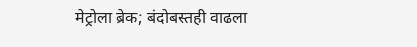मेट्रोला ब्रेक; बंदोबस्तही वाढला